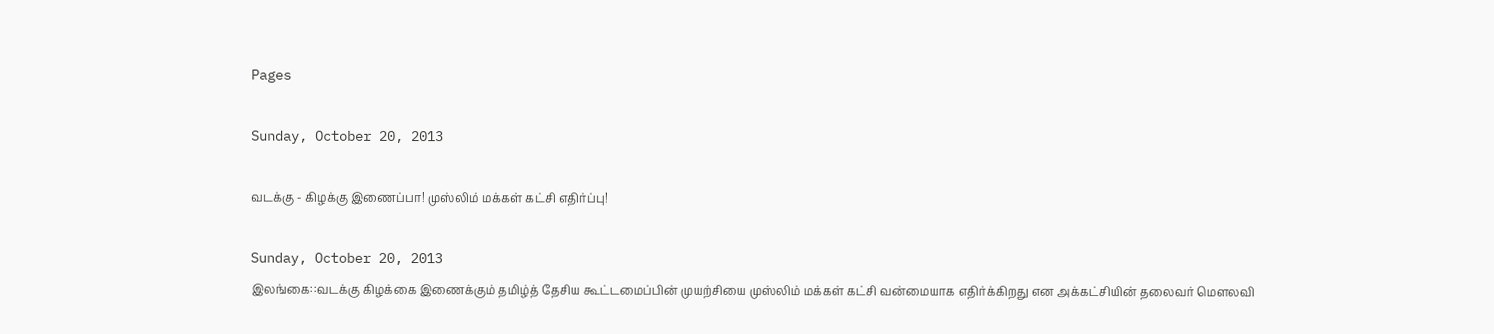Pages

Sunday, October 20, 2013

வடக்கு - கிழக்கு இணைப்பா! முஸ்லிம் மக்கள் கட்சி எதிர்ப்பு!

Sunday, October 20, 2013
இலங்கை::வடக்கு கிழக்கை இணைக்கும் தமிழ்த் தேசிய கூட்டமைப்பின் முயற்சியை முஸ்லிம் மக்கள் கட்சி வன்மையாக எதிர்க்கிறது என அக்கட்சியின் தலைவர் மெளலவி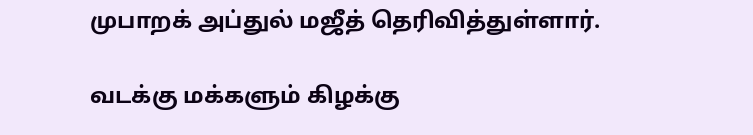முபாறக் அப்துல் மஜீத் தெரிவித்துள்ளார்.

வடக்கு மக்களும் கிழக்கு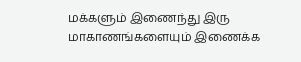மக்களும் இணைந்து இரு மாகாணங்களையும் இணைக்க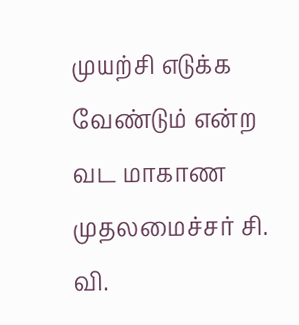முயற்சி எடுக்க வேண்டும் என்ற வட மாகாண முதலமைச்சர் சி. வி.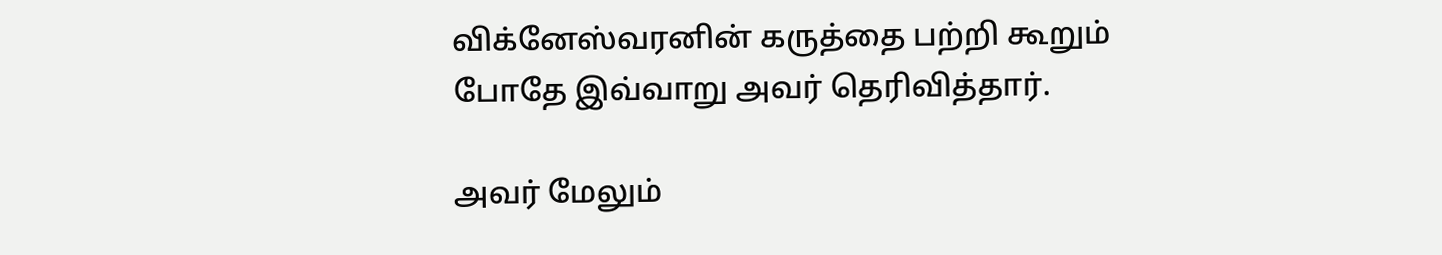விக்னேஸ்வரனின் கருத்தை பற்றி கூறும் போதே இவ்வாறு அவர் தெரிவித்தார்.

அவர் மேலும்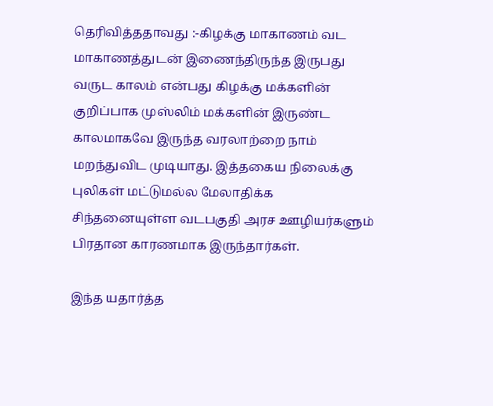தெரிவித்ததாவது :-கிழக்கு மாகாணம் வட மாகாணத்துடன் இணைந்திருந்த இருபது வருட காலம் என்பது கிழக்கு மக்களின் குறிப்பாக முஸ்லிம் மக்களின் இருண்ட காலமாகவே இருந்த வரலாற்றை நாம் மறந்துவிட முடியாது. இத்தகைய நிலைக்கு புலிகள் மட்டுமல்ல மேலாதிக்க சிந்தனையுள்ள வடபகுதி அரச ஊழியர்களும் பிரதான காரணமாக இருந்தார்கள்.

இந்த யதார்த்த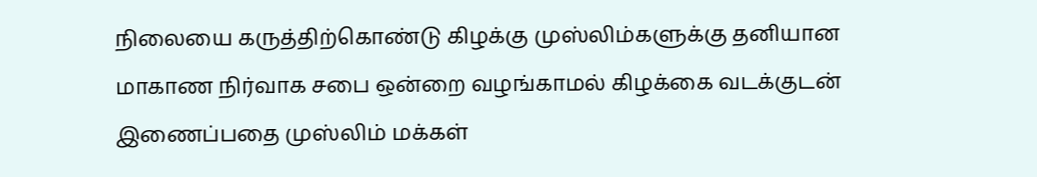நிலையை கருத்திற்கொண்டு கிழக்கு முஸ்லிம்களுக்கு தனியான மாகாண நிர்வாக சபை ஒன்றை வழங்காமல் கிழக்கை வடக்குடன் இணைப்பதை முஸ்லிம் மக்கள்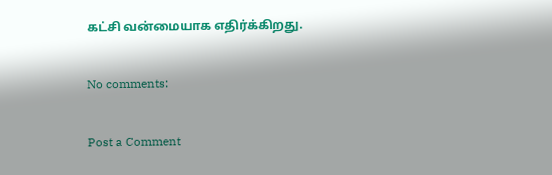கட்சி வன்மையாக எதிர்க்கிறது.

No comments:

Post a Comment